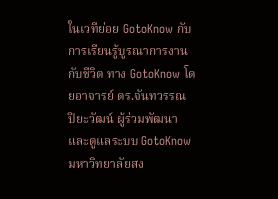ในเวทีย่อย GotoKnow กับการเรียนรู้บูรณาการงานกับชีวิต ทาง GotoKnow โดยอาจารย์ ดร.จันทวรรณ ปิยะวัฒน์ ผู้ร่วมพัฒนาและดูแลระบบ GotoKnow มหาวิทยาลัยสง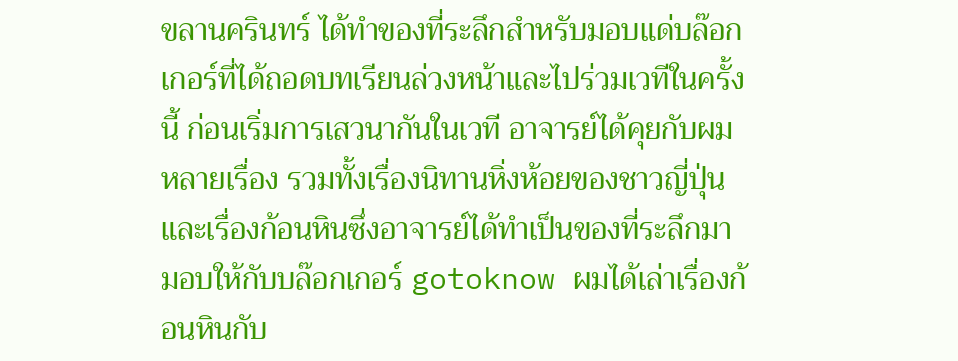ขลานครินทร์ ได้ทำของที่ระลึกสำหรับมอบแด่บล๊อกเกอร์ที่ได้ถอดบทเรียนล่วงหน้าและไปร่วมเวทีในครั้งนี้ ก่อนเริ่มการเสวนากันในเวที อาจารย์ได้คุยกับผมหลายเรื่อง รวมทั้งเรื่องนิทานหิ่งห้อยของชาวญี่ปุ่นและเรื่องก้อนหินซึ่งอาจารย์ได้ทำเป็นของที่ระลึกมามอบให้กับบล๊อกเกอร์ gotoknow ผมได้เล่าเรื่องก้อนหินกับ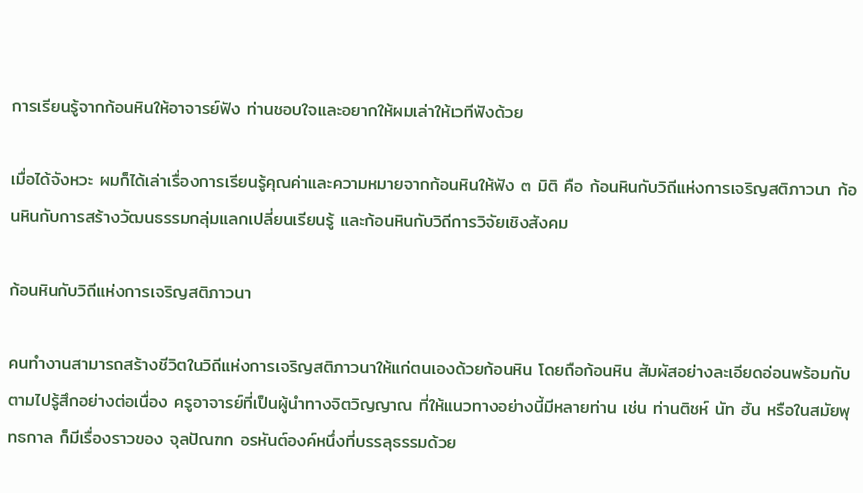การเรียนรู้จากก้อนหินให้อาจารย์ฟัง ท่านชอบใจและอยากให้ผมเล่าให้เวทีฟังด้วย

เมื่อได้จังหวะ ผมก็ได้เล่าเรื่องการเรียนรู้คุณค่าและความหมายจากก้อนหินให้ฟัง ๓ มิติ คือ ก้อนหินกับวิถีแห่งการเจริญสติภาวนา ก้อนหินกับการสร้างวัฒนธรรมกลุ่มแลกเปลี่ยนเรียนรู้ และก้อนหินกับวิถีการวิจัยเชิงสังคม

ก้อนหินกับวิถีแห่งการเจริญสติภาวนา

คนทำงานสามารถสร้างชีวิตในวิถีแห่งการเจริญสติภาวนาให้แก่ตนเองด้วยก้อนหิน โดยถือก้อนหิน สัมผัสอย่างละเอียดอ่อนพร้อมกับตามไปรู้สึกอย่างต่อเนื่อง ครูอาจารย์ที่เป็นผู้นำทางจิตวิญญาณ ที่ให้แนวทางอย่างนี้มีหลายท่าน เช่น ท่านติชห์ นัท ฮัน หรือในสมัยพุทธกาล ก็มีเรื่องราวของ จุลปัณฑก อรหันต์องค์หนึ่งที่บรรลุธรรมด้วย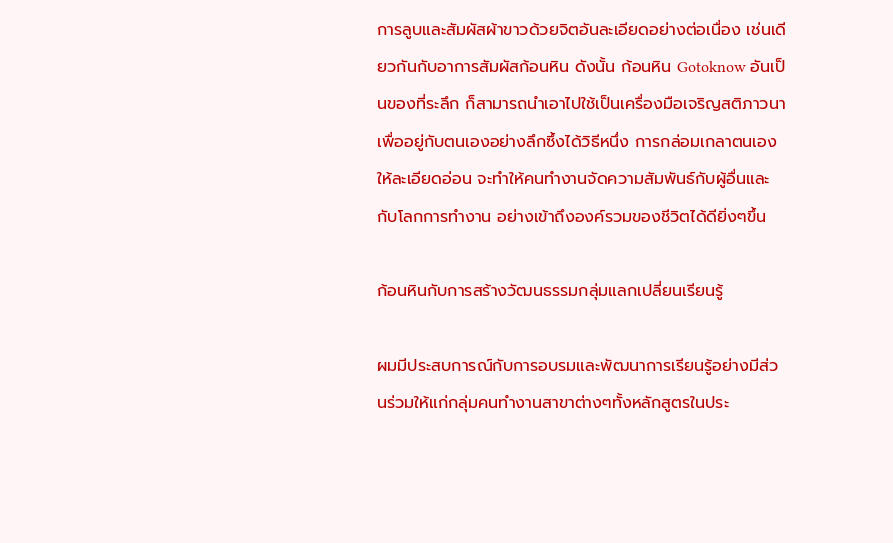การลูบและสัมผัสผ้าขาวด้วยจิตอันละเอียดอย่างต่อเนื่อง เช่นเดียวกันกับอาการสัมผัสก้อนหิน ดังนั้น ก้อนหิน Gotoknow อันเป็นของที่ระลึก ก็สามารถนำเอาไปใช้เป็นเครื่องมือเจริญสติภาวนาเพื่ออยู่กับตนเองอย่างลึกซึ้งได้วิธีหนึ่ง การกล่อมเกลาตนเองให้ละเอียดอ่อน จะทำให้คนทำงานจัดความสัมพันธ์กับผู้อื่นและกับโลกการทำงาน อย่างเข้าถึงองค์รวมของชีวิตได้ดียิ่งๆขึ้น

ก้อนหินกับการสร้างวัฒนธรรมกลุ่มแลกเปลี่ยนเรียนรู้

ผมมีประสบการณ์กับการอบรมและพัฒนาการเรียนรู้อย่างมีส่วนร่วมให้แก่กลุ่มคนทำงานสาขาต่างๆทั้งหลักสูตรในประ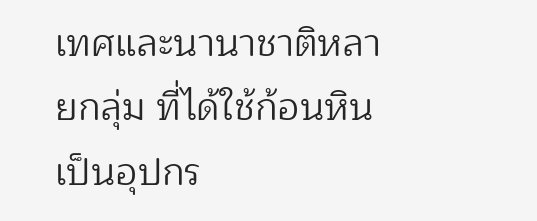เทศและนานาชาติหลายกลุ่ม ที่ได้ใช้ก้อนหิน เป็นอุปกร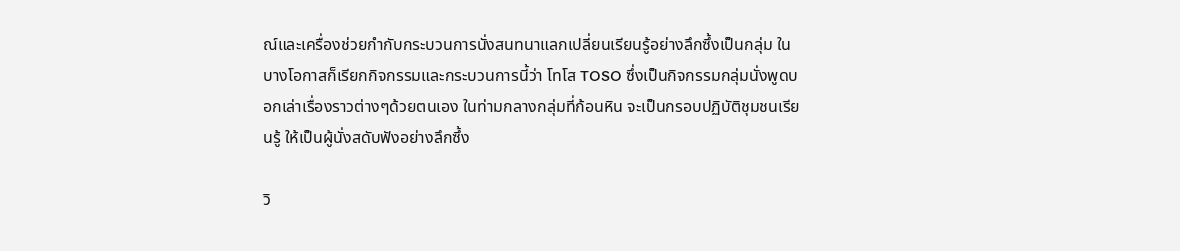ณ์และเครื่องช่วยกำกับกระบวนการนั่งสนทนาแลกเปลี่ยนเรียนรู้อย่างลึกซึ้งเป็นกลุ่ม ในบางโอกาสก็เรียกกิจกรรมและกระบวนการนี้ว่า โทโส TOSO ซึ่งเป็นกิจกรรมกลุ่มนั่งพูดบอกเล่าเรื่องราวต่างๆด้วยตนเอง ในท่ามกลางกลุ่มที่ก้อนหิน จะเป็นกรอบปฏิบัติชุมชนเรียนรู้ ให้เป็นผู้นั่งสดับฟังอย่างลึกซึ้ง

วิ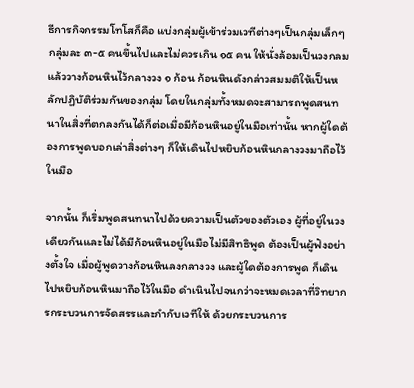ธีการกิจกรรมโทโสก็คือ แบ่งกลุ่มผู้เข้าร่วมเวทีต่างๆเป็นกลุ่มเล็กๆกลุ่มละ ๓-๕ คนขึ้นไปและไม่ควรเกิน ๑๕ คน ให้นั่งล้อมเป็นวงกลมแล้ววางก้อนหินไว้กลางวง ๑ ก้อน ก้อนหินดังกล่าวสมมติให้เป็นหลักปฏิบัติร่วมกันของกลุ่ม โดยในกลุ่มทั้งหมดจะสามารถพูดสนทนาในสิ่งที่ตกลงกันได้ก็ต่อเมื่อมีก้อนหินอยู่ในมือเท่านั้น หากผู้ใดต้องการพูดบอกเล่าสิ่งต่างๆ ก็ให้เดินไปหยิบก้อนหินกลางวงมาถือไว้ในมือ

จากนั้น ก็เริ่มพูดสนทนาไปด้วยความเป็นตัวของตัวเอง ผู้ที่อยู่ในวงเดียวกันและไม่ได้มีก้อนหินอยู่ในมือไม่มีสิทธิพูด ต้องเป็นผู้ฟังอย่างตั้งใจ เมื่อผู้พูดวางก้อนหินลงกลางวง และผู้ใดต้องการพูด ก็เดินไปหยิบก้อนหินมาถือไว้ในมือ ดำเนินไปจนกว่าจะหมดเวลาที่วิทยากรกระบวนการจัดสรรและกำกับเวทีให้ ด้วยกระบวนการ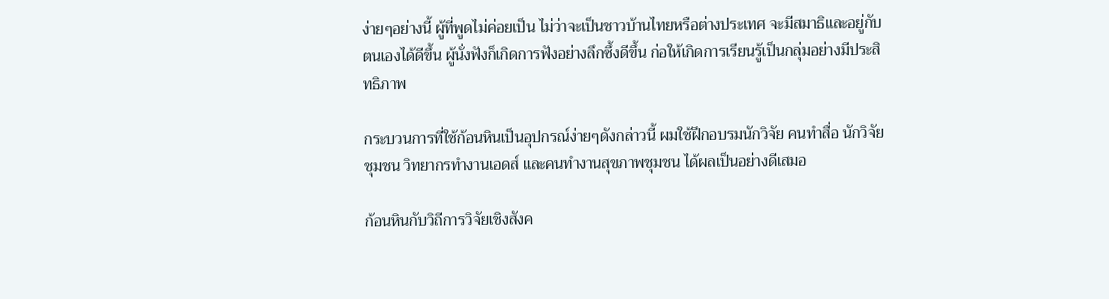ง่ายๆอย่างนี้ ผู้ที่พูดไม่ค่อยเป็น ไม่ว่าจะเป็นชาวบ้านไทยหรือต่างประเทศ จะมีสมาธิและอยู่กับตนเองได้ดีขึ้น ผู้นั่งฟังก็เกิดการฟังอย่างลึกซึ้งดีขึ้น ก่อให้เกิดการเรียนรู้เป็นกลุ่มอย่างมีประสิทธิภาพ

กระบวนการที่ใช้ก้อนหินเป็นอุปกรณ์ง่ายๆดังกล่าวนี้ ผมใช้ฝึกอบรมนักวิจัย คนทำสื่อ นักวิจัยชุมชน วิทยากรทำงานเอดส์ และคนทำงานสุขภาพชุมชน ได้ผลเป็นอย่างดีเสมอ

ก้อนหินกับวิถีการวิจัยเชิงสังค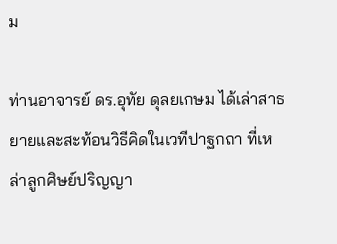ม

ท่านอาจารย์ ดร.อุทัย ดุลยเกษม ได้เล่าสาธยายและสะท้อนวิธีคิดในเวทีปาฐกถา ที่เหล่าลูกศิษย์ปริญญา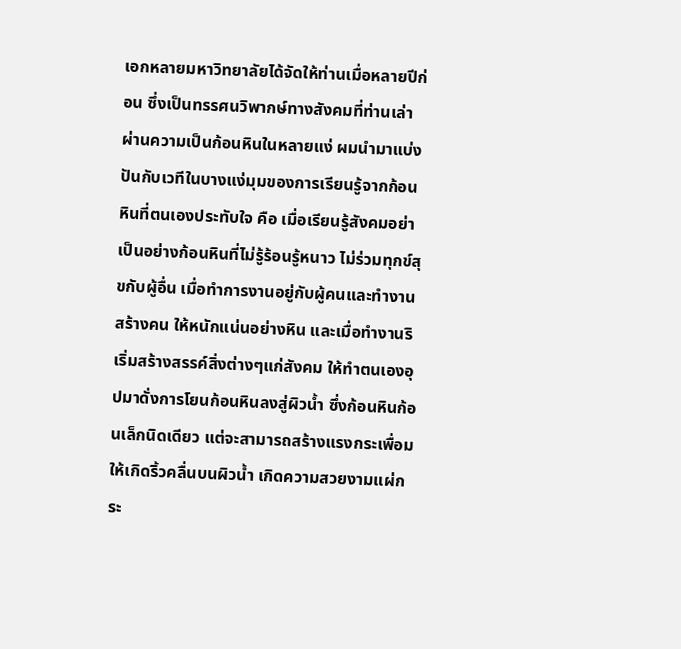เอกหลายมหาวิทยาลัยได้จัดให้ท่านเมื่อหลายปีก่อน ซึ่งเป็นทรรศนวิพากษ์ทางสังคมที่ท่านเล่าผ่านความเป็นก้อนหินในหลายแง่ ผมนำมาแบ่งปันกับเวทีในบางแง่มุมของการเรียนรู้จากก้อนหินที่ตนเองประทับใจ คือ เมื่อเรียนรู้สังคมอย่าเป็นอย่างก้อนหินที่ไม่รู้ร้อนรู้หนาว ไม่ร่วมทุกข์สุขกับผู้อื่น เมื่อทำการงานอยู่กับผู้คนและทำงานสร้างคน ให้หนักแน่นอย่างหิน และเมื่อทำงานริเริ่มสร้างสรรค์สิ่งต่างๆแก่สังคม ให้ทำตนเองอุปมาดั่งการโยนก้อนหินลงสู่ผิวน้ำ ซึ่งก้อนหินก้อนเล็กนิดเดียว แต่จะสามารถสร้างแรงกระเพื่อมให้เกิดริ้วคลื่นบนผิวน้ำ เกิดความสวยงามแผ่กระ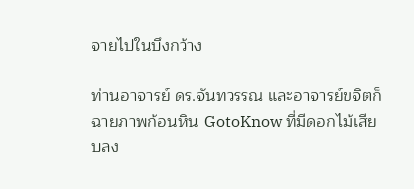จายไปในบึงกว้าง

ท่านอาจารย์ ดร.จันทวรรณ และอาจารย์ขจิตก็ฉายภาพก้อนหิน GotoKnow ที่มีดอกไม้เสียบลง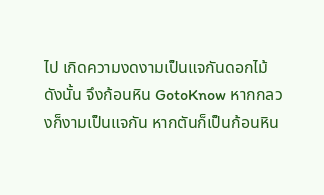ไป เกิดความงดงามเป็นแจกันดอกไม้ ดังนั้น จึงก้อนหิน GotoKnow หากกลวงก็งามเป็นแจกัน หากตันก็เป็นก้อนหิน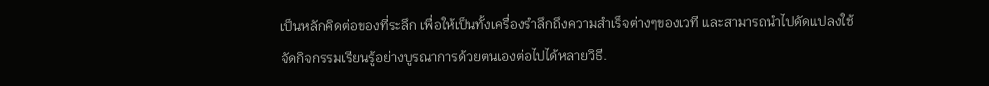เป็นหลักคิดต่อของที่ระลึก เพื่อให้เป็นทั้งเครื่องรำลึกถึงความสำเร็จต่างๆของเวที และสามารถนำไปดัดแปลงใช้จัดกิจกรรมเรียนรู้อย่างบูรณาการด้วยตนเองต่อไปได้หลายวิธี.